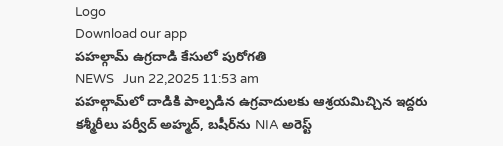Logo
Download our app
ప‌హ‌ల్గామ్ ఉగ్ర‌దాడి కేసులో పురోగ‌తి
NEWS   Jun 22,2025 11:53 am
ప‌హ‌ల్గామ్‌లో దాడికి పాల్ప‌డిన ఉగ్ర‌వాదుల‌కు ఆశ్ర‌య‌మిచ్చిన ఇద్ద‌రు కశ్మీరీలు ప‌ర్వీద్ అహ్మ‌ద్‌, బ‌షీర్‌ను NIA అరెస్ట్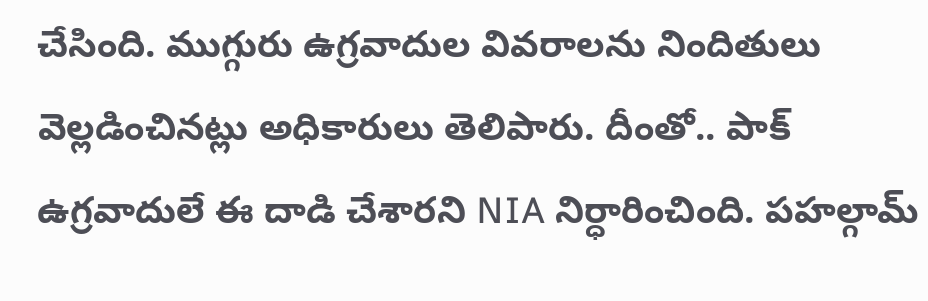చేసింది. ముగ్గురు ఉగ్ర‌వాదుల వివ‌రాల‌ను నిందితులు వెల్ల‌డించిన‌ట్లు అధికారులు తెలిపారు. దీంతో.. పాక్ ఉగ్ర‌వాదులే ఈ దాడి చేశార‌ని NIA నిర్ధారించింది. ప‌హ‌ల్గామ్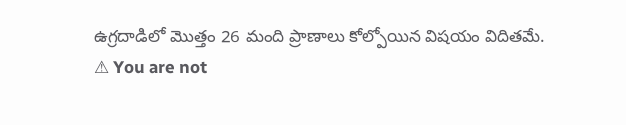ఉగ్ర‌దాడిలో మొత్తం 26 మంది ప్రాణాలు కోల్పోయిన విష‌యం విదిత‌మే.
⚠ You are not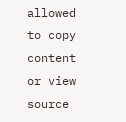allowed to copy content or view source